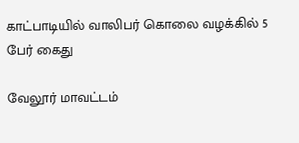காட்பாடியில் வாலிபர் கொலை வழக்கில் 5 பேர் கைது

வேலூர் மாவட்டம்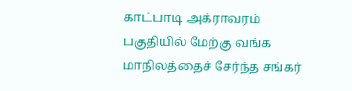காட்பாடி அக்ராவரம் பகுதியில் மேற்கு வங்க மாநிலத்தைச் சேர்ந்த சங்கர்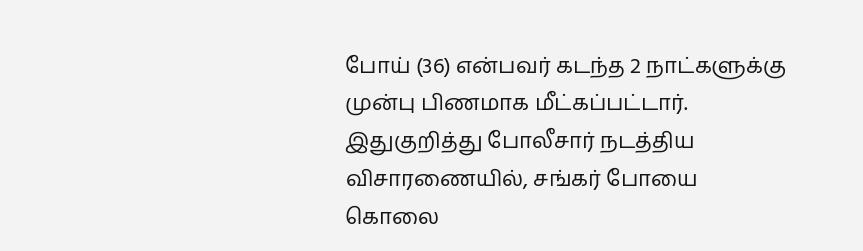போய் (36) என்பவர் கடந்த 2 நாட்களுக்கு முன்பு பிணமாக மீட்கப்பட்டார். இதுகுறித்து போலீசார் நடத்திய விசாரணையில், சங்கர் போயை கொலை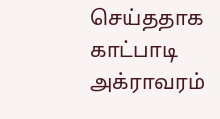செய்ததாக காட்பாடி அக்ராவரம்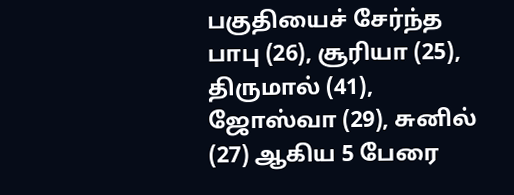பகுதியைச் சேர்ந்த பாபு (26), சூரியா (25), திருமால் (41), ஜோஸ்வா (29), சுனில் (27) ஆகிய 5 பேரை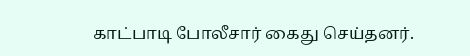காட்பாடி போலீசார் கைது செய்தனர்.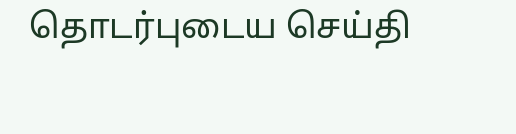தொடர்புடைய செய்தி